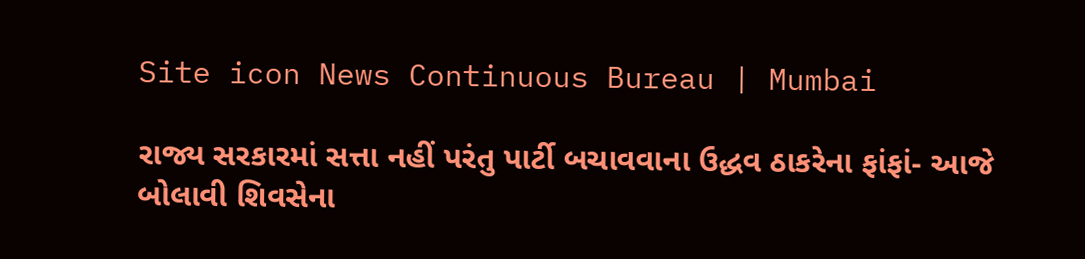Site icon News Continuous Bureau | Mumbai

રાજ્ય સરકારમાં સત્તા નહીં પરંતુ પાર્ટી બચાવવાના ઉદ્ધવ ઠાકરેના ફાંફાં- આજે બોલાવી શિવસેના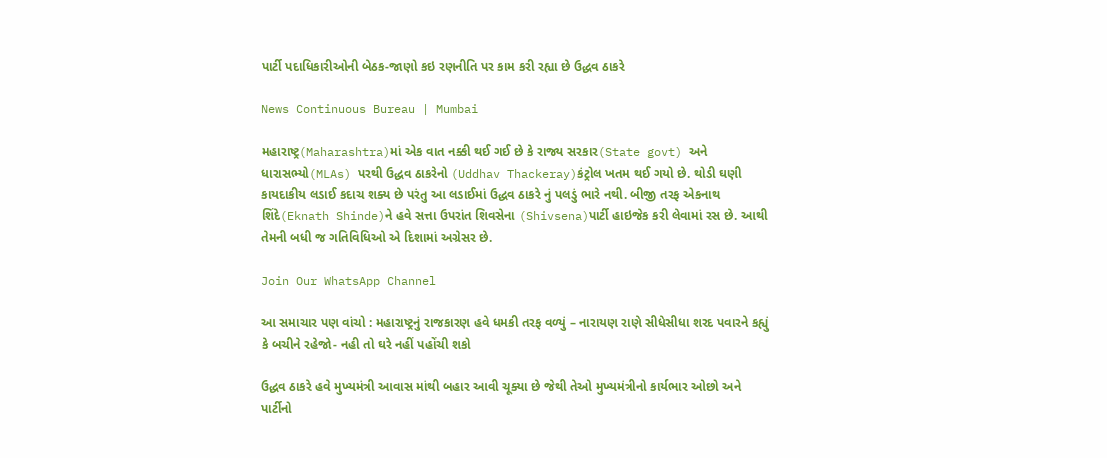પાર્ટી પદાધિકારીઓની બેઠક-જાણો કઇ રણનીતિ પર કામ કરી રહ્યા છે ઉદ્ધવ ઠાકરે

News Continuous Bureau | Mumbai

મહારાષ્ટ્ર(Maharashtra)માં એક વાત નક્કી થઈ ગઈ છે કે રાજ્ય સરકાર(State govt) અને ધારાસભ્યો(MLAs) પરથી ઉદ્ધવ ઠાકરેનો (Uddhav Thackeray)કંટ્રોલ ખતમ થઈ ગયો છે. થોડી ઘણી કાયદાકીય લડાઈ કદાચ શક્ય છે પરંતુ આ લડાઈમાં ઉદ્ધવ ઠાકરે નું પલડું ભારે નથી. બીજી તરફ એકનાથ શિંદે(Eknath Shinde)ને હવે સત્તા ઉપરાંત શિવસેના (Shivsena)પાર્ટી હાઇજેક કરી લેવામાં રસ છે. આથી તેમની બધી જ ગતિવિધિઓ એ દિશામાં અગ્રેસર છે.

Join Our WhatsApp Channel

આ સમાચાર પણ વાંચો : મહારાષ્ટ્રનું રાજકારણ હવે ધમકી તરફ વળ્યું – નારાયણ રાણે સીધેસીધા શરદ પવારને કહ્યું કે બચીને રહેજો- નહી તો ઘરે નહીં પહોંચી શકો

ઉદ્ધવ ઠાકરે હવે મુખ્યમંત્રી આવાસ માંથી બહાર આવી ચૂક્યા છે જેથી તેઓ મુખ્યમંત્રીનો કાર્યભાર ઓછો અને પાર્ટીનો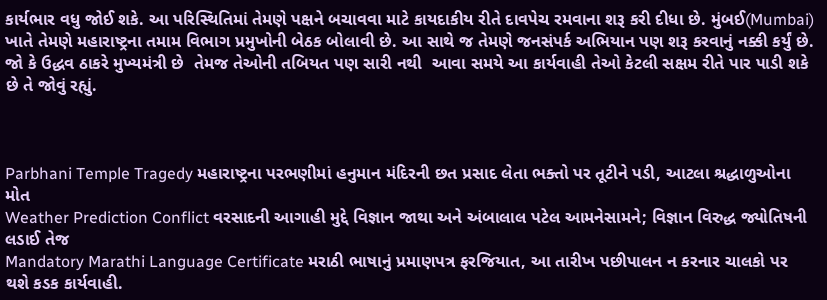કાર્યભાર વધુ જોઈ શકે. આ પરિસ્થિતિમાં તેમણે પક્ષને બચાવવા માટે કાયદાકીય રીતે દાવપેચ રમવાના શરૂ કરી દીધા છે. મુંબઈ(Mumbai) ખાતે તેમણે મહારાષ્ટ્રના તમામ વિભાગ પ્રમુખોની બેઠક બોલાવી છે. આ સાથે જ તેમણે જનસંપર્ક અભિયાન પણ શરૂ કરવાનું નક્કી કર્યું છે. જો કે ઉદ્ધવ ઠાકરે મુખ્યમંત્રી છે  તેમજ તેઓની તબિયત પણ સારી નથી  આવા સમયે આ કાર્યવાહી તેઓ કેટલી સક્ષમ રીતે પાર પાડી શકે છે તે જોવું રહ્યું.



Parbhani Temple Tragedy મહારાષ્ટ્રના પરભણીમાં હનુમાન મંદિરની છત પ્રસાદ લેતા ભક્તો પર તૂટીને પડી, આટલા શ્રદ્ધાળુઓના મોત
Weather Prediction Conflict વરસાદની આગાહી મુદ્દે વિજ્ઞાન જાથા અને અંબાલાલ પટેલ આમનેસામને; વિજ્ઞાન વિરુદ્ધ જ્યોતિષની લડાઈ તેજ
Mandatory Marathi Language Certificate મરાઠી ભાષાનું પ્રમાણપત્ર ફરજિયાત, આ તારીખ પછીપાલન ન કરનાર ચાલકો પર થશે કડક કાર્યવાહી.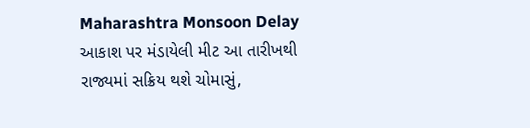Maharashtra Monsoon Delay આકાશ પર મંડાયેલી મીટ આ તારીખથી રાજ્યમાં સક્રિય થશે ચોમાસું,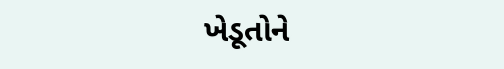ખેડૂતોને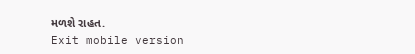મળશે રાહત.
Exit mobile version